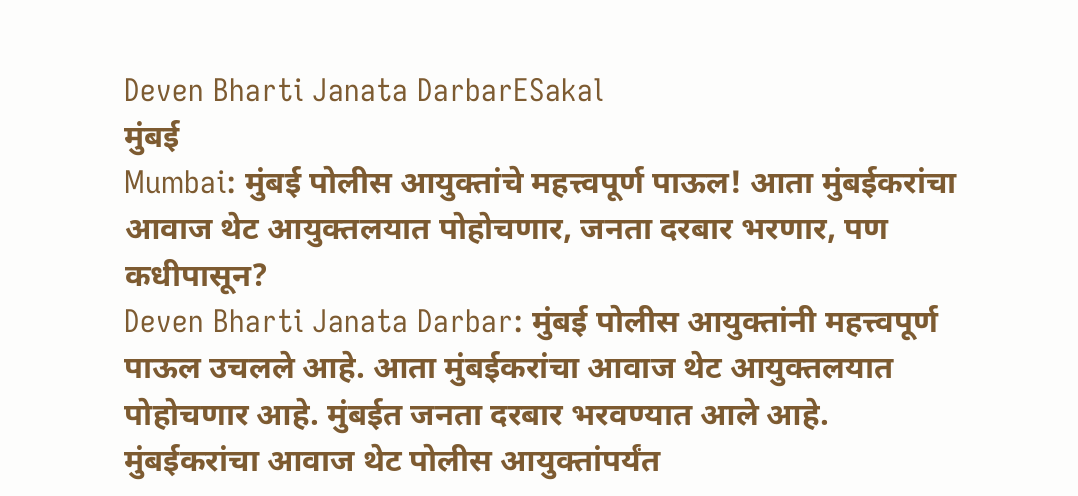Deven Bharti Janata DarbarESakal
मुंबई
Mumbai: मुंबई पोलीस आयुक्तांचे महत्त्वपूर्ण पाऊल! आता मुंबईकरांचा आवाज थेट आयुक्तलयात पोहोचणार, जनता दरबार भरणार, पण कधीपासून?
Deven Bharti Janata Darbar: मुंबई पोलीस आयुक्तांनी महत्त्वपूर्ण पाऊल उचलले आहे. आता मुंबईकरांचा आवाज थेट आयुक्तलयात पोहोचणार आहे. मुंबईत जनता दरबार भरवण्यात आले आहे.
मुंबईकरांचा आवाज थेट पोलीस आयुक्तांपर्यंत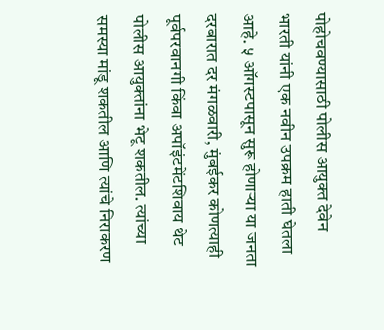पोहोचवण्यासाठी पोलीस आयुक्त देवेन भारती यांनी एक नवीन उपक्रम हाती घेतला आहे. ५ ऑगस्टपासून सुरू होणाऱ्या या जनता दरबारात दर मंगळवारी, मुंबईकर कोणत्याही पूर्वपरवानगी किंवा अपॉइंटमेंटशिवाय थेट पोलीस आयुक्तांना भेटू शकतील. त्यांच्या समस्या मांडू शकतील आणि त्यांचे निराकरण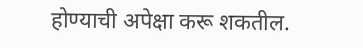होण्याची अपेक्षा करू शकतील.